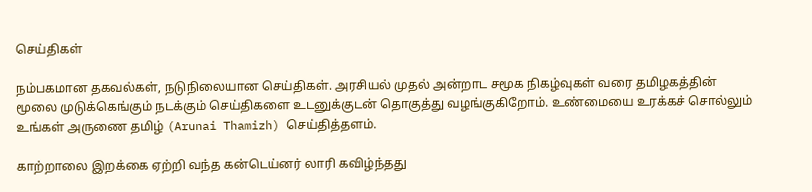செய்திகள்

நம்பகமான தகவல்கள், நடுநிலையான செய்திகள். அரசியல் முதல் அன்றாட சமூக நிகழ்வுகள் வரை தமிழகத்தின் மூலை முடுக்கெங்கும் நடக்கும் செய்திகளை உடனுக்குடன் தொகுத்து வழங்குகிறோம். உண்மையை உரக்கச் சொல்லும் உங்கள் அருணை தமிழ் (Arunai Thamizh) செய்தித்தளம்.

காற்றாலை இறக்கை ஏற்றி வந்த கன்டெய்னர் லாரி கவிழ்ந்தது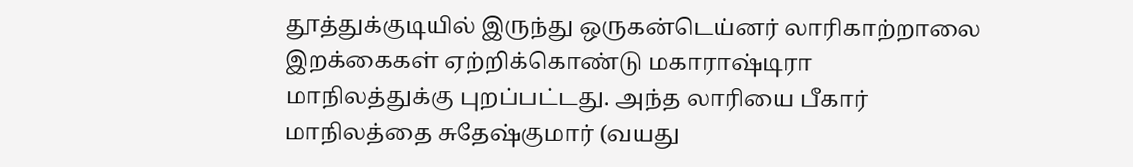தூத்துக்குடியில் இருந்து ஒருகன்டெய்னர் லாரிகாற்றாலை இறக்கைகள் ஏற்றிக்கொண்டு மகாராஷ்டிரா மாநிலத்துக்கு புறப்பட்டது. அந்த லாரியை பீகார் மாநிலத்தை சுதேஷ்குமார் (வயது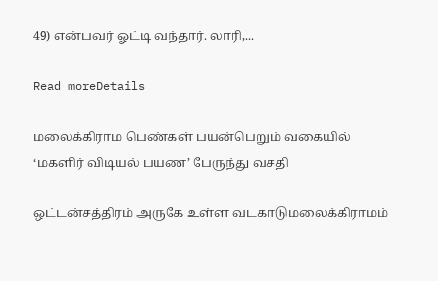49) என்பவர் ஓட்டி வந்தார். லாரி,...

Read moreDetails

மலைக்கிராம பெண்கள் பயன்பெறும் வகையில் ‘மகளிர் விடியல் பயண’ பேருந்து வசதி

ஒட்டன்சத்திரம் அருகே உள்ள வடகாடுமலைக்கிராமம்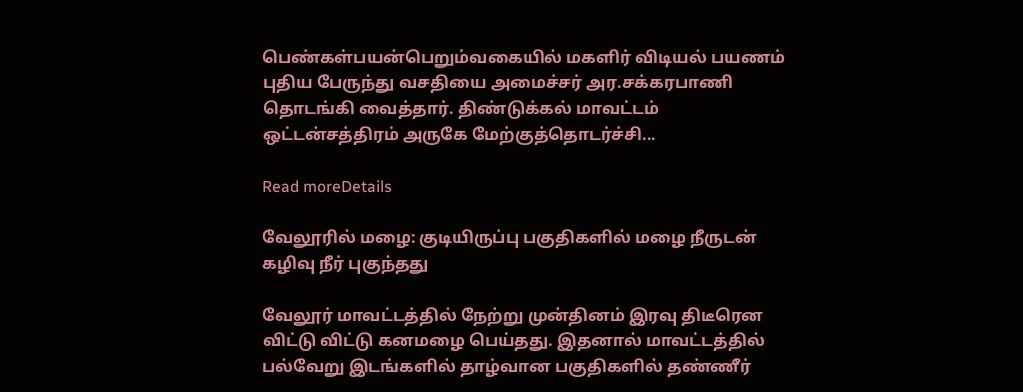பெண்கள்பயன்பெறும்வகையில் மகளிர் விடியல் பயணம் புதிய பேருந்து வசதியை அமைச்சர் அர.சக்கரபாணி தொடங்கி வைத்தார். திண்டுக்கல் மாவட்டம் ஒட்டன்சத்திரம் அருகே மேற்குத்தொடர்ச்சி...

Read moreDetails

வேலூரில் மழை: குடியிருப்பு பகுதிகளில் மழை நீருடன் கழிவு நீர் புகுந்தது

வேலூர் மாவட்டத்தில் நேற்று முன்தினம் இரவு திடீரென விட்டு விட்டு கனமழை பெய்தது. இதனால் மாவட்டத்தில் பல்வேறு இடங்களில் தாழ்வான பகுதிகளில் தண்ணீர்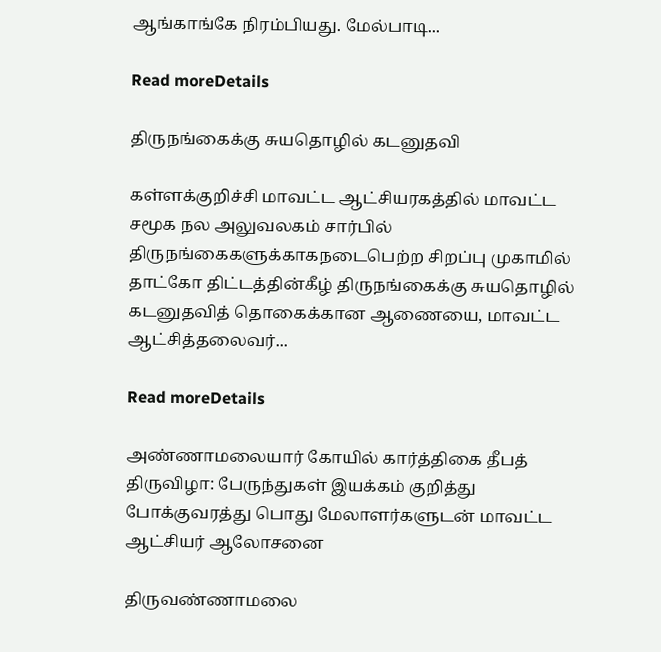ஆங்காங்கே நிரம்பியது. மேல்பாடி...

Read moreDetails

திருநங்கைக்கு சுயதொழில் கடனுதவி

கள்ளக்குறிச்சி மாவட்ட ஆட்சியரகத்தில் மாவட்ட சமூக நல அலுவலகம் சார்பில் திருநங்கைகளுக்காகநடைபெற்ற சிறப்பு முகாமில் தாட்கோ திட்டத்தின்கீழ் திருநங்கைக்கு சுயதொழில் கடனுதவித் தொகைக்கான ஆணையை, மாவட்ட ஆட்சித்தலைவர்...

Read moreDetails

அண்ணாமலையார் கோயில் கார்த்திகை தீபத் திருவிழா: பேருந்துகள் இயக்கம் குறித்து போக்குவரத்து பொது மேலாளர்களுடன் மாவட்ட ஆட்சியர் ஆலோசனை

திருவண்ணாமலை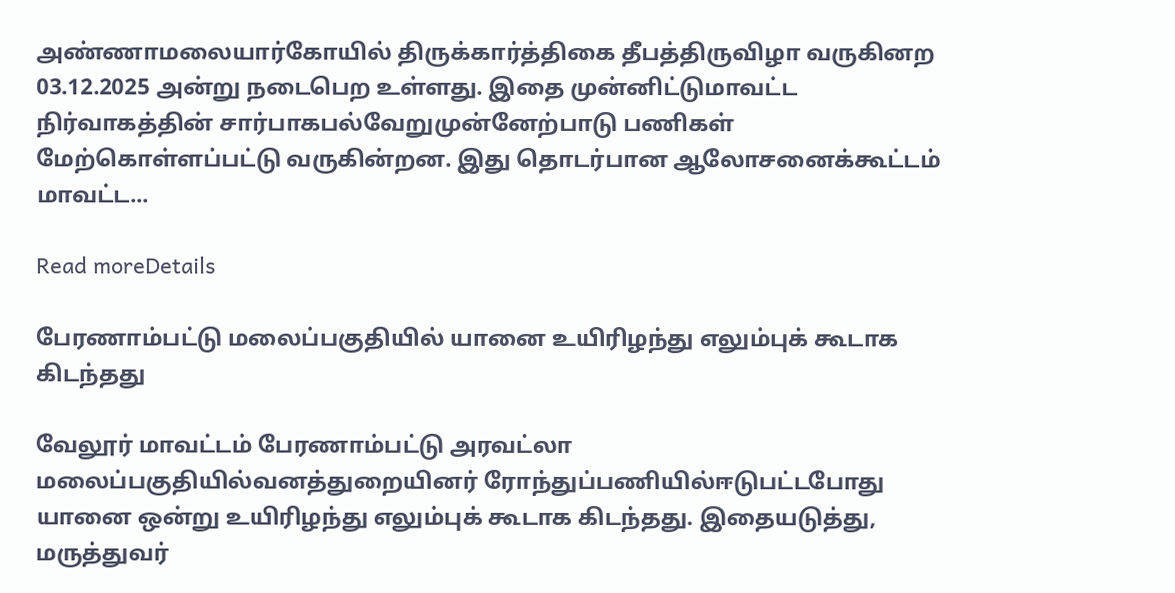அண்ணாமலையார்கோயில் திருக்கார்த்திகை தீபத்திருவிழா வருகினற 03.12.2025 அன்று நடைபெற உள்ளது. இதை முன்னிட்டுமாவட்ட நிர்வாகத்தின் சார்பாகபல்வேறுமுன்னேற்பாடு பணிகள் மேற்கொள்ளப்பட்டு வருகின்றன. இது தொடர்பான ஆலோசனைக்கூட்டம் மாவட்ட...

Read moreDetails

பேரணாம்பட்டு மலைப்பகுதியில் யானை உயிரிழந்து எலும்புக் கூடாக கிடந்தது

வேலூர் மாவட்டம் பேரணாம்பட்டு அரவட்லா மலைப்பகுதியில்வனத்துறையினர் ரோந்துப்பணியில்ஈடுபட்டபோது யானை ஒன்று உயிரிழந்து எலும்புக் கூடாக கிடந்தது. இதையடுத்து, மருத்துவர்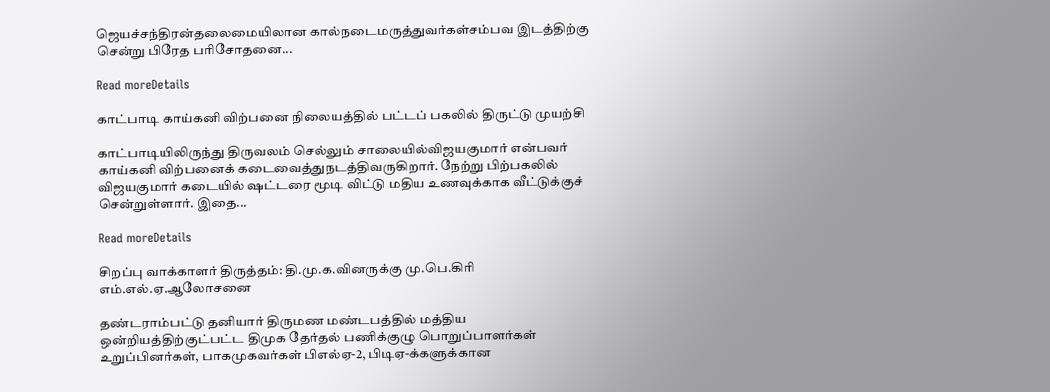ஜெயச்சந்திரன்தலைமையிலான கால்நடைமருத்துவர்கள்சம்பவ இடத்திற்கு சென்று பிரேத பரிசோதனை...

Read moreDetails

காட்பாடி காய்கனி விற்பனை நிலையத்தில் பட்டப் பகலில் திருட்டு முயற்சி

காட்பாடியிலிருந்து திருவலம் செல்லும் சாலையில்விஜயகுமார் என்பவர் காய்கனி விற்பனைக் கடைவைத்துநடத்திவருகிறார். நேற்று பிற்பகலில் விஜயகுமார் கடையில் ஷட்டரை மூடி விட்டு மதிய உணவுக்காக வீட்டுக்குச் சென்றுள்ளார். இதை...

Read moreDetails

சிறப்பு வாக்காளர் திருத்தம்: தி.மு.க.வினருக்கு மு.பெ.கிரி எம்.எல்.ஏ.ஆலோசனை

தண்டராம்பட்டு தனியார் திருமண மண்டபத்தில் மத்திய ஒன்றியத்திற்குட்பட்ட திமுக தேர்தல் பணிக்குழு பொறுப்பாளர்கள் உறுப்பினர்கள், பாகமுகவர்கள் பிஎல்ஏ-2, பிடிஏ-க்களுக்கான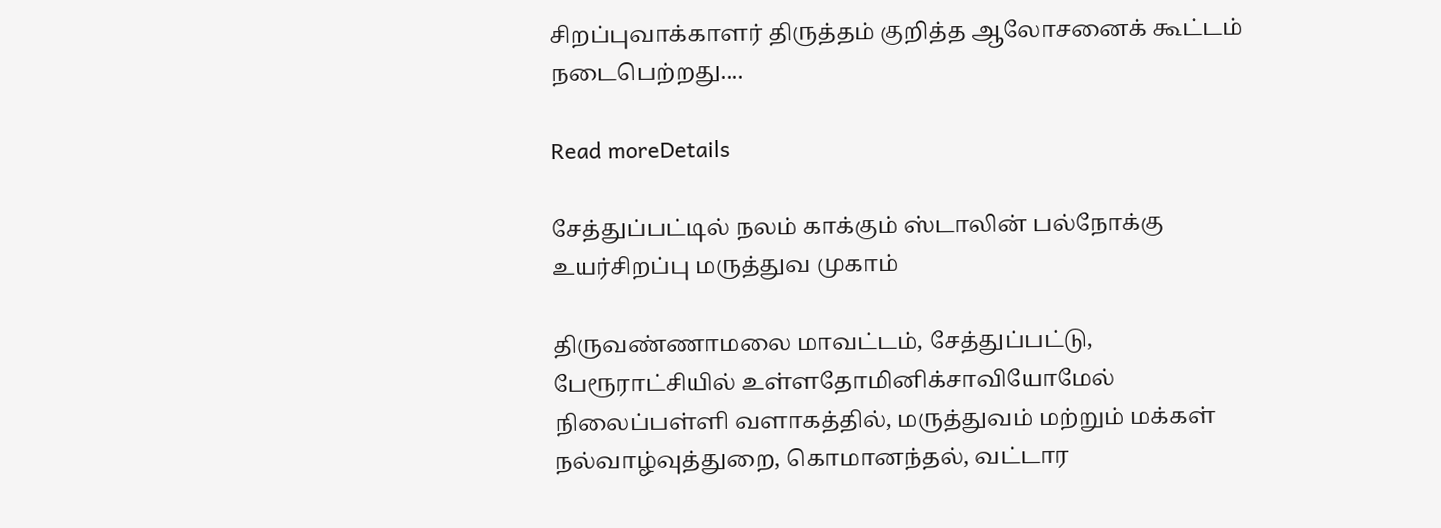சிறப்புவாக்காளர் திருத்தம் குறித்த ஆலோசனைக் கூட்டம் நடைபெற்றது....

Read moreDetails

சேத்துப்பட்டில் நலம் காக்கும் ஸ்டாலின் பல்நோக்கு உயர்சிறப்பு மருத்துவ முகாம்

திருவண்ணாமலை மாவட்டம், சேத்துப்பட்டு, பேரூராட்சியில் உள்ளதோமினிக்சாவியோமேல் நிலைப்பள்ளி வளாகத்தில், மருத்துவம் மற்றும் மக்கள் நல்வாழ்வுத்துறை, கொமானந்தல், வட்டார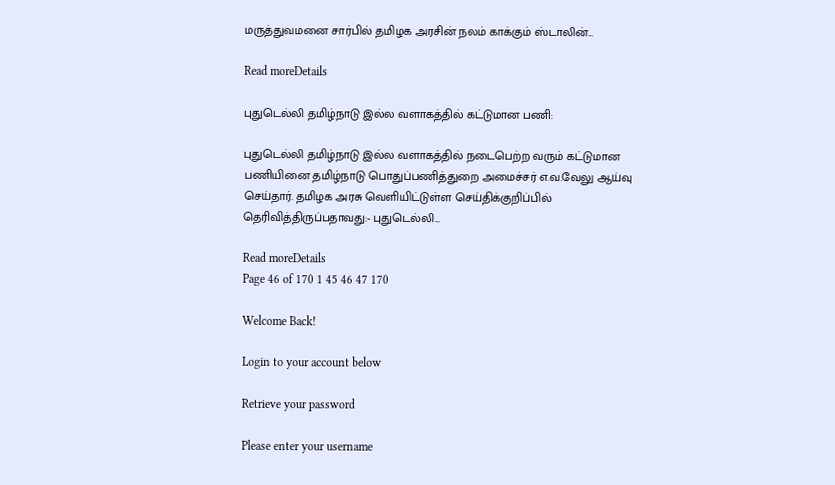மருத்துவமனை சார்பில் தமிழக அரசின் நலம் காக்கும் ஸ்டாலின்...

Read moreDetails

புதுடெல்லி தமிழ்நாடு இல்ல வளாகத்தில் கட்டுமான பணி:

புதுடெல்லி தமிழ்நாடு இல்ல வளாகத்தில் நடைபெற்ற வரும் கட்டுமான பணியினை தமிழ்நாடு பொதுப்பணித்துறை அமைச்சர் எ.வ.வேலு ஆய்வு செய்தார். தமிழக அரசு வெளியிட்டுள்ள செய்திக்குறிப்பில் தெரிவித்திருப்பதாவது:- புதுடெல்லி...

Read moreDetails
Page 46 of 170 1 45 46 47 170

Welcome Back!

Login to your account below

Retrieve your password

Please enter your username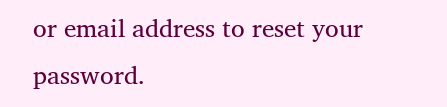or email address to reset your password.